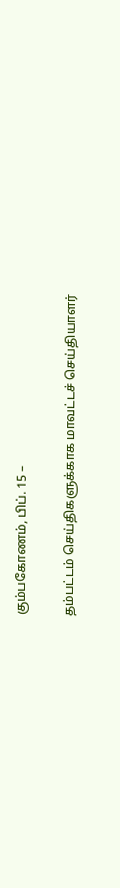கும்பகோணம், பிப். 15 –

தம்பட்டம் செய்திகளுக்காக மாவட்டச் செய்தியாளர்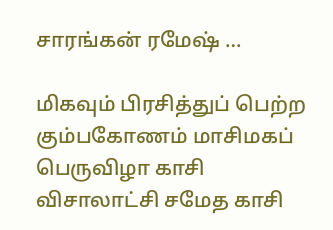சாரங்கன் ரமேஷ் …

மிகவும் பிரசித்துப் பெற்ற கும்பகோணம் மாசிமகப் பெருவிழா காசி விசாலாட்சி சமேத காசி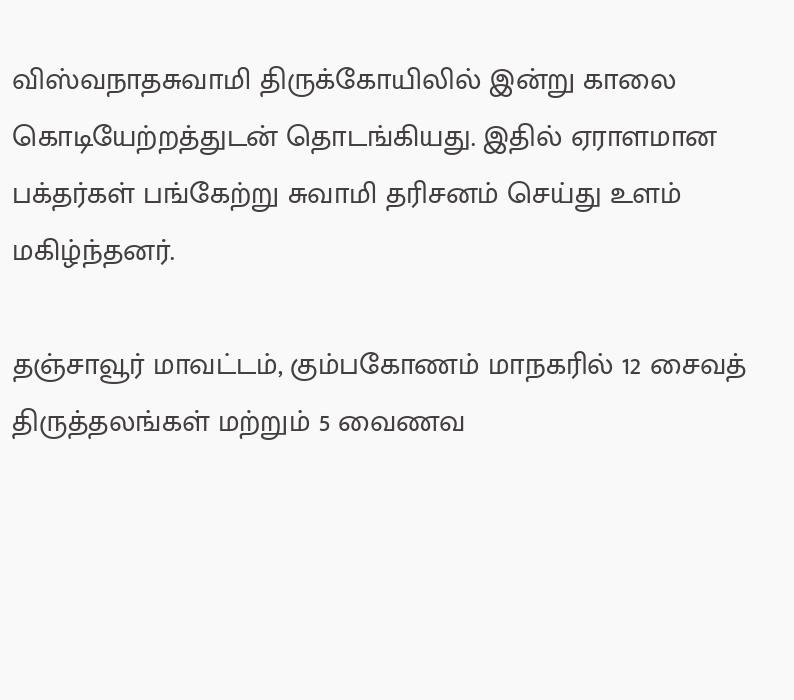விஸ்வநாதசுவாமி திருக்கோயிலில் இன்று காலை கொடியேற்றத்துடன் தொடங்கியது. இதில் ஏராளமான பக்தர்கள் பங்கேற்று சுவாமி தரிசனம் செய்து உளம் மகிழ்ந்தனர்.

தஞ்சாவூர் மாவட்டம், கும்பகோணம் மாநகரில் 12 சைவத் திருத்தலங்கள் மற்றும் 5 வைணவ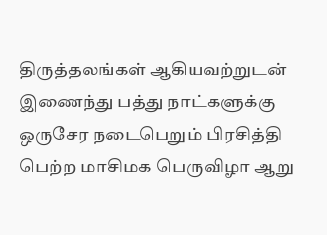திருத்தலங்கள் ஆகியவற்றுடன் இணைந்து பத்து நாட்களுக்கு ஒருசேர நடைபெறும் பிரசித்தி பெற்ற மாசிமக பெருவிழா ஆறு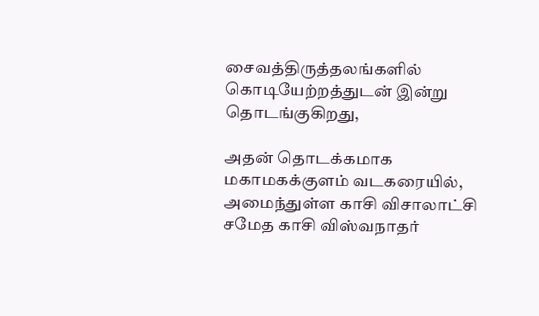சைவத்திருத்தலங்களில் கொடியேற்றத்துடன் இன்று தொடங்குகிறது,

அதன் தொடக்கமாக மகாமகக்குளம் வடகரையில், அமைந்துள்ள காசி விசாலாட்சி சமேத காசி விஸ்வநாதர்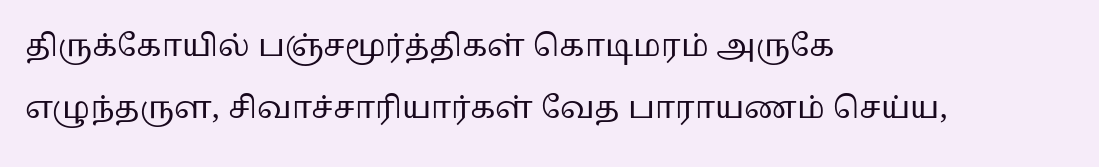திருக்கோயில் பஞ்சமூர்த்திகள் கொடிமரம் அருகே எழுந்தருள, சிவாச்சாரியார்கள் வேத பாராயணம் செய்ய,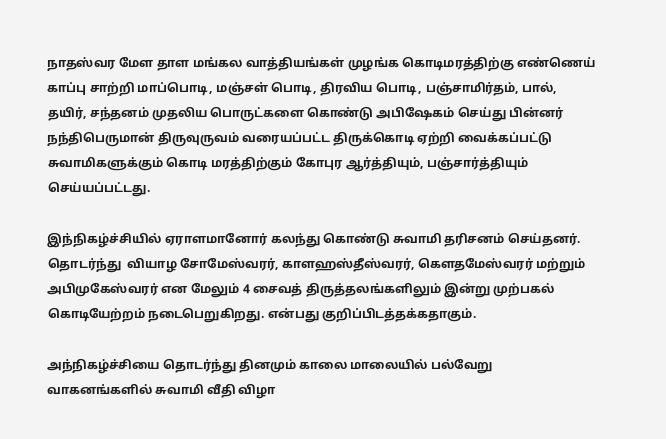நாதஸ்வர மேள தாள மங்கல வாத்தியங்கள் முழங்க கொடிமரத்திற்கு எண்ணெய் காப்பு சாற்றி மாப்பொடி, மஞ்சள் பொடி, திரவிய பொடி, பஞ்சாமிர்தம், பால், தயிர், சந்தனம் முதலிய பொருட்களை கொண்டு அபிஷேகம் செய்து பின்னர் நந்திபெருமான் திருவுருவம் வரையப்பட்ட திருக்கொடி ஏற்றி வைக்கப்பட்டு சுவாமிகளுக்கும் கொடி மரத்திற்கும் கோபுர ஆர்த்தியும், பஞ்சார்த்தியும் செய்யப்பட்டது.

இந்நிகழ்ச்சியில் ஏராளமானோர் கலந்து கொண்டு சுவாமி தரிசனம் செய்தனர். தொடர்ந்து  வியாழ சோமேஸ்வரர், காளஹஸ்தீஸ்வரர், கௌதமேஸ்வரர் மற்றும் அபிமுகேஸ்வரர் என மேலும் 4 சைவத் திருத்தலங்களிலும் இன்று முற்பகல் கொடியேற்றம் நடைபெறுகிறது. என்பது குறிப்பிடத்தக்கதாகும்.

அந்நிகழ்ச்சியை தொடர்ந்து தினமும் காலை மாலையில் பல்வேறு வாகனங்களில் சுவாமி வீதி விழா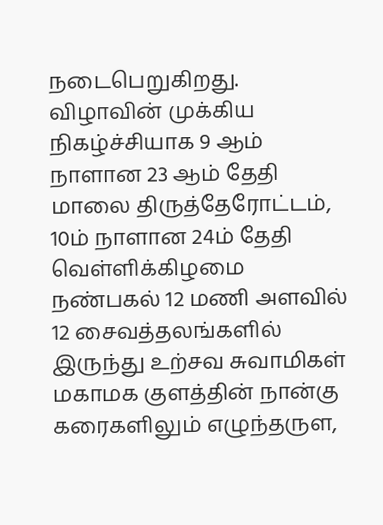நடைபெறுகிறது. விழாவின் முக்கிய நிகழ்ச்சியாக 9 ஆம் நாளான 23 ஆம் தேதி மாலை திருத்தேரோட்டம், 10ம் நாளான 24ம் தேதி வெள்ளிக்கிழமை நண்பகல் 12 மணி அளவில் 12 சைவத்தலங்களில் இருந்து உற்சவ சுவாமிகள் மகாமக குளத்தின் நான்கு கரைகளிலும் எழுந்தருள,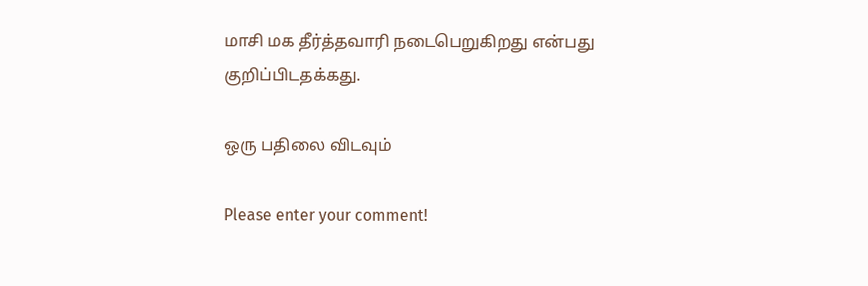மாசி மக தீர்த்தவாரி நடைபெறுகிறது என்பது குறிப்பிடதக்கது.

ஒரு பதிலை விடவும்

Please enter your comment!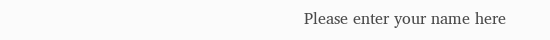Please enter your name here